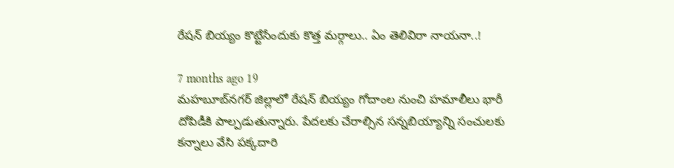రేషన్ బియ్యం కొట్టేసేందుకు కొత్త మర్గాలు.. ఏం తెలివిరా నాయనా..!

7 months ago 19
మహబూబ్‌నగర్ జిల్లాలో రేషన్ బియ్యం గోదాంల నుంచి హమాలీలు భారీ దోపిడీకి పాల్పడుతున్నారు. పేదలకు చేరాల్సిన సన్నబియ్యాన్ని సంచులకు కన్నాలు వేసి పక్కదారి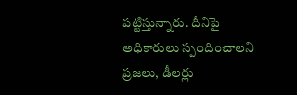పట్టిస్తున్నారు. దీనిపై అధికారులు స్పందించాలని ప్రజలు, డీలర్లు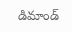డిమాండ్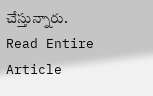చేస్తున్నారు.
Read Entire Article